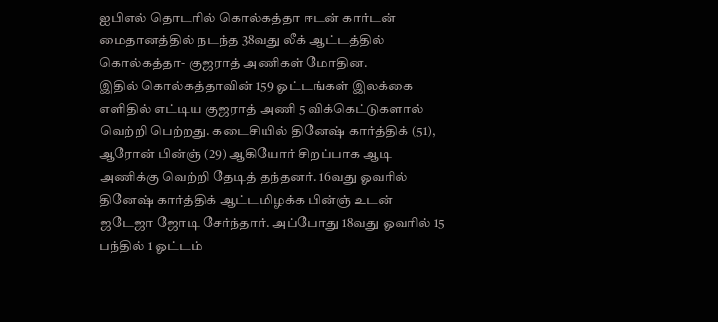ஐபிஎல் தொடரில் கொல்கத்தா ஈடன் கார்டன் மைதானத்தில் நடந்த 38வது லீக் ஆட்டத்தில் கொல்கத்தா- குஜராத் அணிகள் மோதின.
இதில் கொல்கத்தாவின் 159 ஓட்டங்கள் இலக்கை எளிதில் எட்டிய குஜராத் அணி 5 விக்கெட்டுகளால் வெற்றி பெற்றது. கடைசியில் தினேஷ் கார்த்திக் (51), ஆரோன் பின்ஞ் (29) ஆகியோர் சிறப்பாக ஆடி அணிக்கு வெற்றி தேடித் தந்தனர். 16வது ஓவரில் தினேஷ் கார்த்திக் ஆட்டமிழக்க பின்ஞ் உடன் ஜடேஜா ஜோடி சேர்ந்தார். அப்போது 18வது ஓவரில் 15 பந்தில் 1 ஓட்டம்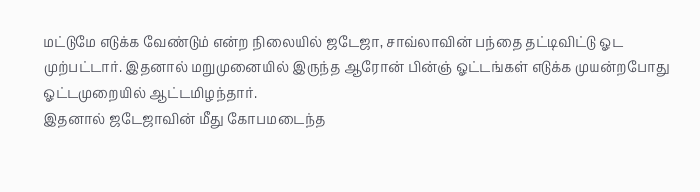மட்டுமே எடுக்க வேண்டும் என்ற நிலையில் ஜடேஜா, சாவ்லாவின் பந்தை தட்டிவிட்டு ஓட முற்பட்டார். இதனால் மறுமுனையில் இருந்த ஆரோன் பின்ஞ் ஓட்டங்கள் எடுக்க முயன்றபோது ஓட்டமுறையில் ஆட்டமிழந்தார்.
இதனால் ஜடேஜாவின் மீது கோபமடைந்த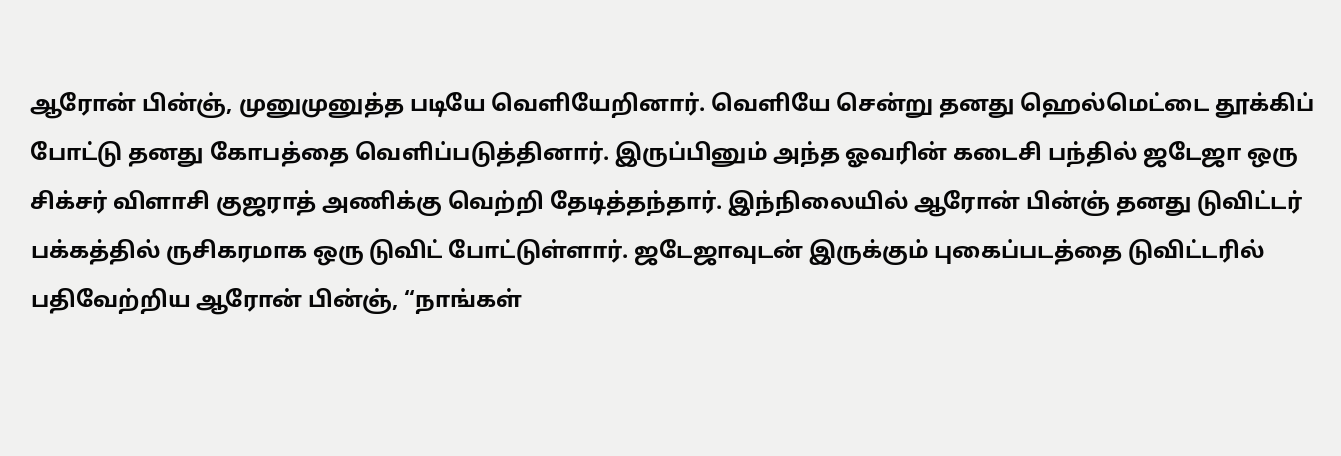ஆரோன் பின்ஞ், முனுமுனுத்த படியே வெளியேறினார். வெளியே சென்று தனது ஹெல்மெட்டை தூக்கிப் போட்டு தனது கோபத்தை வெளிப்படுத்தினார். இருப்பினும் அந்த ஓவரின் கடைசி பந்தில் ஜடேஜா ஒரு சிக்சர் விளாசி குஜராத் அணிக்கு வெற்றி தேடித்தந்தார். இந்நிலையில் ஆரோன் பின்ஞ் தனது டுவிட்டர் பக்கத்தில் ருசிகரமாக ஒரு டுவிட் போட்டுள்ளார். ஜடேஜாவுடன் இருக்கும் புகைப்படத்தை டுவிட்டரில் பதிவேற்றிய ஆரோன் பின்ஞ், “நாங்கள்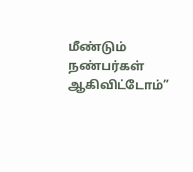மீண்டும் நண்பர்கள் ஆகிவிட்டோம்”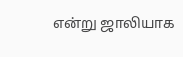என்று ஜாலியாக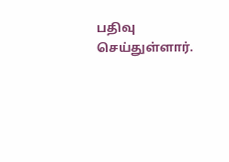பதிவு செய்துள்ளார்.